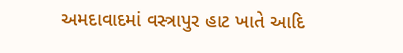અમદાવાદમાં વસ્ત્રાપુર હાટ ખાતે આદિ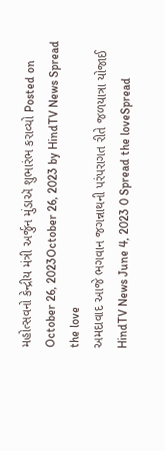મહોત્સવનો કેન્દ્રીય મંત્રી અર્જુન મુંડાઍ શુભારંભ કરાવ્યો Posted on October 26, 2023October 26, 2023 by HindTV News Spread the love
અમદાવાદ આજે ભગવાન જગન્નાથની પરંપરાગત રીતે જળયાત્રા યોજાઈ HindTV News June 4, 2023 0 Spread the loveSpread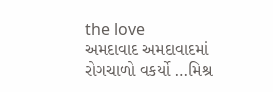the love
અમદાવાદ અમદાવાદમાં રોગચાળો વકર્યો …મિશ્ર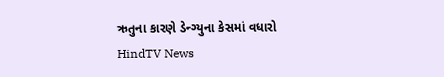ઋતુના કારણે ડેન્ગ્યુના કેસમાં વધારો HindTV News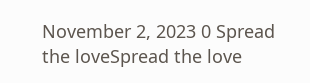November 2, 2023 0 Spread the loveSpread the love